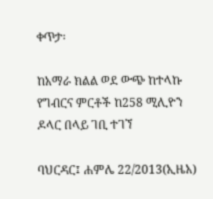ቀጥታ፡

ከአማራ ክልል ወደ ውጭ ከተላኩ የግብርና ምርቶች ከ258 ሚሊዮን ዶላር በላይ ገቢ ተገኘ

ባህርዳር፤ ሐምሌ 22/2013(ኢዜአ)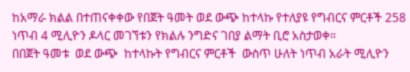ከአማራ ክልል በተጠናቀቀው የበጀት ዓመት ወደ ውጭ ከተላኩ የተለያዩ የግብርና ምርቶች 258 ነጥብ 4 ሚሊዮን ዶላር መገኘቱን የክልሉ ንግድና ገበያ ልማት ቢሮ አስታወቀ።
በበጀት ዓመቱ  ወደ ውጭ  ከተላኩት የግብርና ምርቶች  ውስጥ ሁለት ነጥብ አራት ሚሊዮን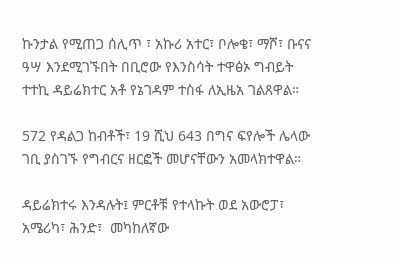ኩንታል የሚጠጋ ሰሊጥ ፣ አኩሪ አተር፣ ቦሎቄ፣ ማሾ፣ ቡናና ዓሣ እንደሚገኙበት በቢሮው የእንስሳት ተዋፅኦ ግብይት ተተኪ ዳይሬክተር አቶ የኔገዳም ተስፋ ለኢዜአ ገልጸዋል።

572 የዳልጋ ከብቶች፣ 19 ሺህ 643 በግና ፍየሎች ሌላው ገቢ ያስገኙ የግብርና ዘርፎች መሆናቸውን አመላክተዋል።

ዳይሬክተሩ እንዳሉት፤ ምርቶቹ የተላኩት ወደ አውሮፓ፣ አሜሪካ፣ ሕንድ፣  መካከለኛው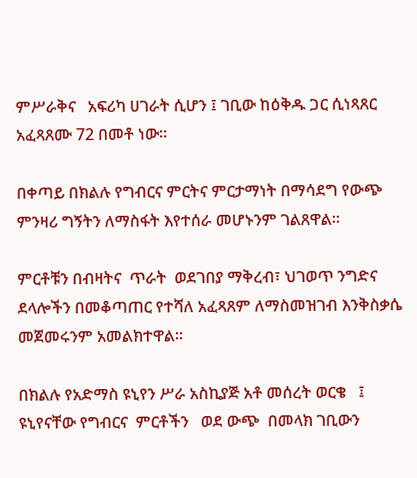ምሥራቅና   አፍሪካ ሀገራት ሲሆን ፤ ገቢው ከዕቅዱ ጋር ሲነጻጸር  አፈጻጸሙ 72 በመቶ ነው።

በቀጣይ በክልሉ የግብርና ምርትና ምርታማነት በማሳደግ የውጭ ምንዛሪ ግኝትን ለማስፋት እየተሰራ መሆኑንም ገልጸዋል።

ምርቶቹን በብዛትና  ጥራት  ወደገበያ ማቅረብ፣ ህገወጥ ንግድና ደላሎችን በመቆጣጠር የተሻለ አፈጻጸም ለማስመዝገብ እንቅስቃሴ መጀመሩንም አመልክተዋል።

በክልሉ የአድማስ ዩኒየን ሥራ አስኪያጅ አቶ መሰረት ወርቄ   ፤ ዩኒየናቸው የግብርና  ምርቶችን   ወደ ውጭ  በመላክ ገቢውን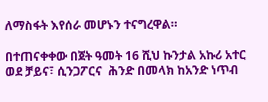ለማስፋት እየሰራ መሆኑን ተናግረዋል።

በተጠናቀቀው በጀት ዓመት 16 ሺህ ኩንታል አኩሪ አተር ወደ ቻይና፣ ሲንጋፖርና  ሕንድ በመላክ ከአንድ ነጥብ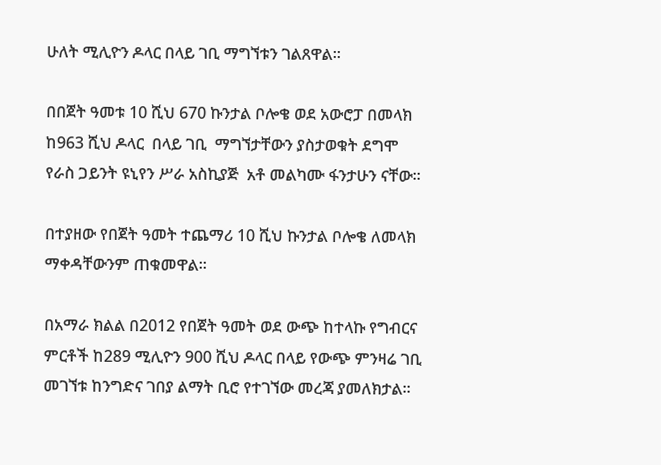ሁለት ሚሊዮን ዶላር በላይ ገቢ ማግኘቱን ገልጸዋል።

በበጀት ዓመቱ 10 ሺህ 670 ኩንታል ቦሎቄ ወደ አውሮፓ በመላክ  ከ963 ሺህ ዶላር  በላይ ገቢ  ማግኘታቸውን ያስታወቁት ደግሞ  የራስ ጋይንት ዩኒየን ሥራ አስኪያጅ  አቶ መልካሙ ፋንታሁን ናቸው።

በተያዘው የበጀት ዓመት ተጨማሪ 10 ሺህ ኩንታል ቦሎቄ ለመላክ ማቀዳቸውንም ጠቁመዋል።

በአማራ ክልል በ2012 የበጀት ዓመት ወደ ውጭ ከተላኩ የግብርና ምርቶች ከ289 ሚሊዮን 900 ሺህ ዶላር በላይ የውጭ ምንዛሬ ገቢ መገኘቱ ከንግድና ገበያ ልማት ቢሮ የተገኘው መረጃ ያመለክታል።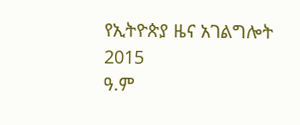የኢትዮጵያ ዜና አገልግሎት
2015
ዓ.ም